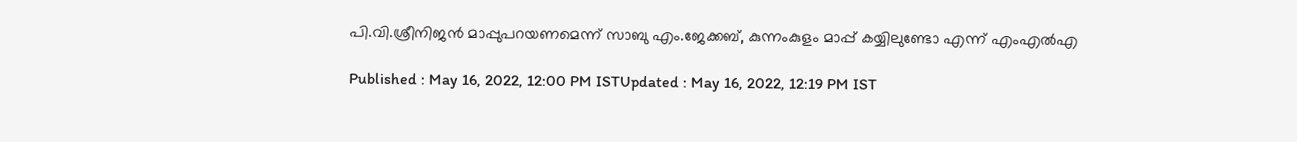പി.വി.ശ്രീനിജൻ മാപ്പുപറയണമെന്ന് സാബു എം.ജേക്കബ്, കുന്നംകുളം മാപ്പ് കയ്യിലുണ്ടോ എന്ന് എംഎൽഎ

Published : May 16, 2022, 12:00 PM ISTUpdated : May 16, 2022, 12:19 PM IST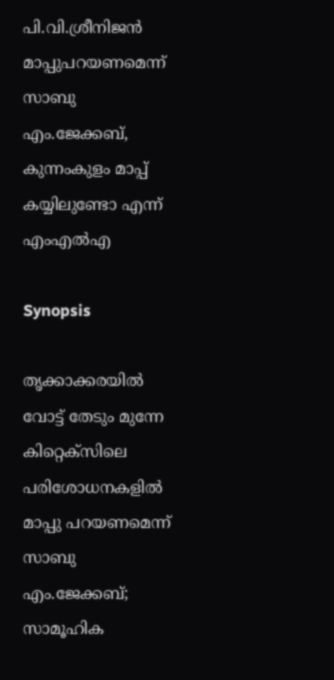പി.വി.ശ്രീനിജൻ മാപ്പുപറയണമെന്ന് സാബു എം.ജേക്കബ്, കുന്നംകുളം മാപ്പ് കയ്യിലുണ്ടോ എന്ന് എംഎൽഎ

Synopsis

തൃക്കാക്കരയിൽ വോട്ട് തേടും മുന്നേ കിറ്റെക്സിലെ പരിശോധനകളിൽ മാപ്പു പറയണമെന്ന് സാബു എം.ജേക്കബ്; സാമൂഹിക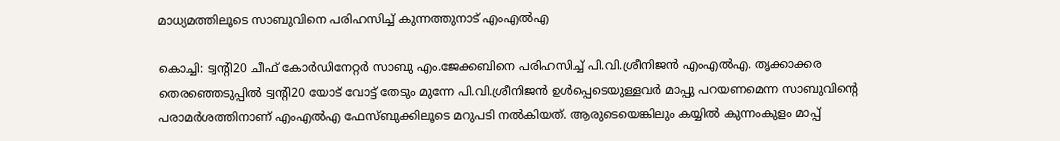മാധ്യമത്തിലൂടെ സാബുവിനെ പരിഹസിച്ച് കുന്നത്തുനാട് എംഎൽഎ

കൊച്ചി: ട്വന്റി20 ചീഫ് കോർഡിനേറ്റർ സാബു എം.ജേക്കബിനെ പരിഹസിച്ച് പി.വി.ശ്രീനിജൻ എംഎൽഎ. തൃക്കാക്കര തെരഞ്ഞെടുപ്പിൽ ട്വന്റി20 യോട് വോട്ട് തേടും മുന്നേ പി.വി.ശ്രീനിജൻ ഉൾപ്പെടെയുള്ളവർ മാപ്പു പറയണമെന്ന സാബുവിന്റെ പരാമർശത്തിനാണ് എംഎൽഎ ഫേസ്ബുക്കിലൂടെ മറുപടി നൽകിയത്. ആരുടെയെങ്കിലും കയ്യിൽ കുന്നംകുളം മാപ്പ്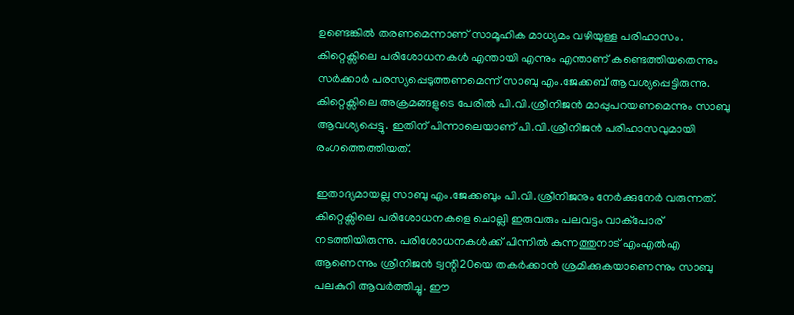ഉണ്ടെങ്കിൽ തരണമെന്നാണ് സാമൂഹിക മാധ്യമം വഴിയുള്ള പരിഹാസം. കിറ്റെക്സിലെ പരിശോധനകൾ എന്തായി എന്നും എന്താണ് കണ്ടെത്തിയതെന്നും സർക്കാർ പരസ്യപ്പെടുത്തണമെന്ന് സാബു എം.ജേക്കബ് ആവശ്യപ്പെട്ടിരുന്നു. കിറ്റെക്സിലെ അക്രമങ്ങളുടെ പേരിൽ പി.വി.ശ്രീനിജൻ മാപ്പുപറയണമെന്നും സാബു ആവശ്യപ്പെട്ടു. ഇതിന് പിന്നാലെയാണ് പി.വി.ശ്രീനിജൻ പരിഹാസവുമായി രംഗത്തെത്തിയത്.

ഇതാദ്യമായല്ല സാബു എം.ജേക്കബും പി.വി.ശ്രീനിജനും നേർക്കുനേർ വരുന്നത്. കിറ്റെക്സിലെ പരിശോധനകളെ ചൊല്ലി ഇരുവരും പലവട്ടം വാക്പോര് നടത്തിയിരുന്നു. പരിശോധനകൾക്ക് പിന്നിൽ കുന്നത്തുനാട് എംഎൽഎ ആണെന്നും ശ്രീനിജൻ ട്വന്റി20യെ തകർക്കാൻ ശ്രമിക്കുകയാണെന്നും സാബു പലകുറി ആവർത്തിച്ചു. ഈ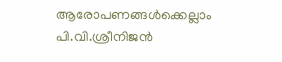ആരോപണങ്ങൾക്കെല്ലാം പി.വി.ശ്രീനിജൻ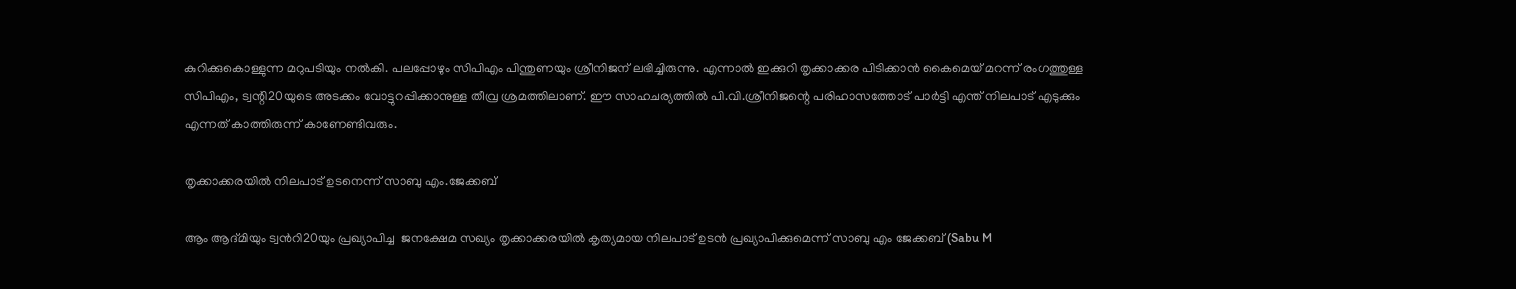കുറിക്കുകൊള്ളുന്ന മറുപടിയും നൽകി. പലപ്പോഴും സിപിഎം പിന്തുണയും ശ്രീനിജന് ലഭിച്ചിരുന്നു. എന്നാൽ ഇക്കുറി തൃക്കാക്കര പിടിക്കാൻ കൈമെയ് മറന്ന് രംഗത്തുള്ള സിപിഎം, ട്വന്റി20യുടെ അടക്കം വോട്ടുറപ്പിക്കാനുള്ള തീവ്ര ശ്രമത്തിലാണ്. ഈ സാഹചര്യത്തിൽ പി.വി.ശ്രീനിജന്റെ പരിഹാസത്തോട് പാർട്ടി എന്ത് നിലപാട് എടുക്കും എന്നത് കാത്തിരുന്ന് കാണേണ്ടിവരും.

തൃക്കാക്കരയിൽ നിലപാട് ഉടനെന്ന് സാബു എം.ജേക്കബ്

ആം ആദ്മിയും ട്വന്‍റി20യും പ്രഖ്യാപിച്ച  ജനക്ഷേമ സഖ്യം തൃക്കാക്കരയില്‍ കൃത്യമായ നിലപാട് ഉടന്‍ പ്രഖ്യാപിക്കുമെന്ന് സാബു എം ജേക്കബ് (Sabu M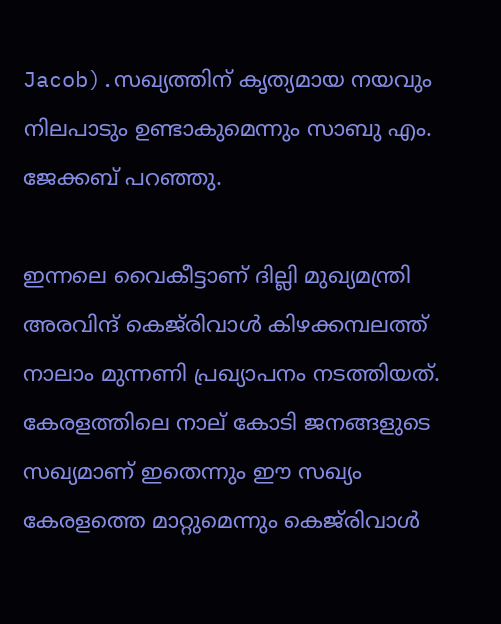Jacob).സഖ്യത്തിന് കൃത്യമായ നയവും നിലപാടും ഉണ്ടാകുമെന്നും സാബു എം. ജേക്കബ് പറഞ്ഞു.

ഇന്നലെ വൈകീട്ടാണ് ദില്ലി മുഖ്യമന്ത്രി അരവിന്ദ് കെജ്‍രിവാൾ കിഴക്കമ്പലത്ത് നാലാം മുന്നണി പ്രഖ്യാപനം നടത്തിയത്. കേരളത്തിലെ നാല് കോടി ജനങ്ങളുടെ സഖ്യമാണ് ഇതെന്നും ഈ സഖ്യം കേരളത്തെ മാറ്റുമെന്നും കെജ്‍രിവാൾ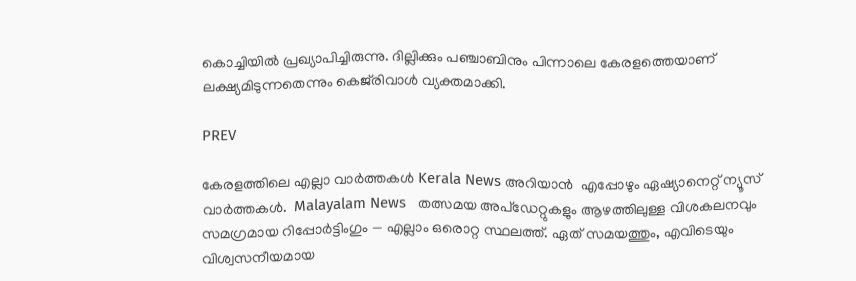കൊച്ചിയിൽ പ്രഖ്യാപിച്ചിരുന്നു. ദില്ലിക്കും പ‌ഞ്ചാബിനും പിന്നാലെ കേരളത്തെയാണ് ലക്ഷ്യമിടുന്നതെന്നും കെജ്‍രിവാൾ വ്യക്തമാക്കി.

PREV

കേരളത്തിലെ എല്ലാ വാർത്തകൾ Kerala News അറിയാൻ  എപ്പോഴും ഏഷ്യാനെറ്റ് ന്യൂസ് വാർത്തകൾ.  Malayalam News   തത്സമയ അപ്‌ഡേറ്റുകളും ആഴത്തിലുള്ള വിശകലനവും സമഗ്രമായ റിപ്പോർട്ടിംഗും — എല്ലാം ഒരൊറ്റ സ്ഥലത്ത്. ഏത് സമയത്തും, എവിടെയും വിശ്വസനീയമായ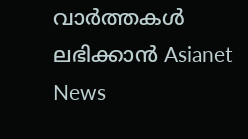വാർത്തകൾ ലഭിക്കാൻ Asianet News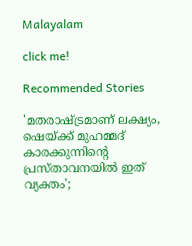Malayalam

click me!

Recommended Stories

'മതരാഷ്ട്രമാണ് ലക്ഷ്യം, ഷെയ്ക്ക് മുഹമ്മദ് കാരക്കുന്നിൻ്റെ പ്രസ്താവനയിൽ ഇത് വ്യക്തം';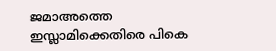ജമാഅത്തെ ഇസ്ലാമിക്കെതിരെ പികെ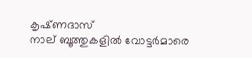കൃഷ്‌ണദാസ്
നാല് ബൂത്തുകളിൽ വോട്ടർമാരെ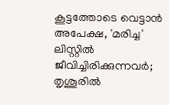കൂട്ടത്തോടെ വെട്ടാൻ അപേക്ഷ, 'മരിച്ച' ലിസ്റ്റിൽ ജീവിച്ചിരിക്കുന്നവ‍ർ; തൃശൂരിൽ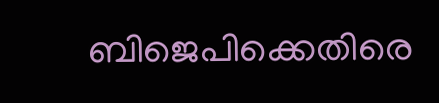ബിജെപിക്കെതിരെ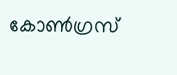കോൺഗ്രസ്